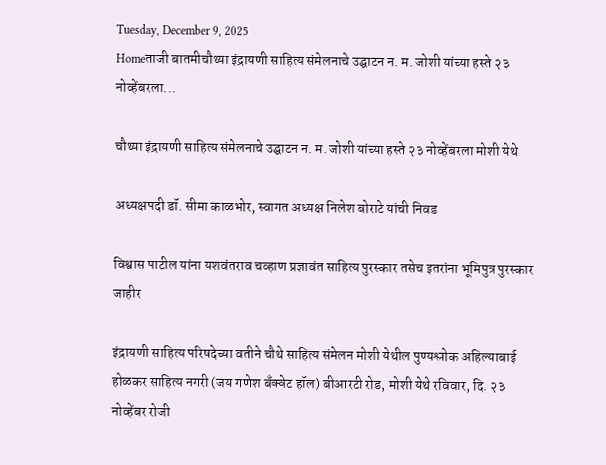Tuesday, December 9, 2025
Homeताजी बातमीचौथ्या इंद्रायणी साहित्य संमेलनाचे उद्घाटन न. म. जोशी यांच्या हस्ते २३ नोव्हेंबरला...

चौथ्या इंद्रायणी साहित्य संमेलनाचे उद्घाटन न. म. जोशी यांच्या हस्ते २३ नोव्हेंबरला मोशी येथे

अध्यक्षपदी डॉ. सीमा काळभोर, स्वागत अध्यक्ष निलेश बोराटे यांची निवड

विश्वास पाटील यांना यशवंतराव चव्हाण प्रज्ञावंत साहित्य पुरस्कार तसेच इतरांना भूमिपुत्र पुरस्कार जाहीर

इंद्रायणी साहित्य परिषदेच्या वतीने चौथे साहित्य संमेलन मोशी येथील पुण्यश्लोक अहिल्याबाई होळकर साहित्य नगरी (जय गणेश बँक्वेट हॉल) बीआरटी रोड, मोशी येथे रविवार, दि. २३ नोव्हेंबर रोजी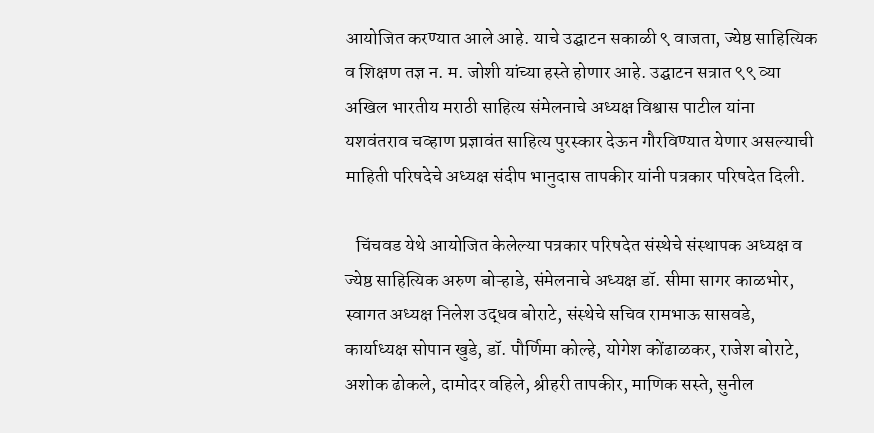आयोजित करण्यात आले आहे. याचे उद्घाटन सकाळी ९ वाजता, ज्येष्ठ साहित्यिक व शिक्षण तज्ञ न. म. जोशी यांच्या हस्ते होणार आहे. उद्घाटन सत्रात ९९ व्या अखिल भारतीय मराठी साहित्य संमेलनाचे अध्यक्ष विश्वास पाटील यांना यशवंतराव चव्हाण प्रज्ञावंत साहित्य पुरस्कार देऊन गौरविण्यात येणार असल्याची माहिती परिषदेचे अध्यक्ष संदीप भानुदास तापकीर यांनी पत्रकार परिषदेत दिली.

   चिंचवड येथे आयोजित केलेल्या पत्रकार परिषदेत संस्थेचे संस्थापक अध्यक्ष व ज्येष्ठ साहित्यिक अरुण बोऱ्हाडे, संमेलनाचे अध्यक्ष डॉ. सीमा सागर काळभोर, स्वागत अध्यक्ष निलेश उद्धव बोराटे, संस्थेचे सचिव रामभाऊ सासवडे, कार्याध्यक्ष सोपान खुडे, डॉ. पौर्णिमा कोल्हे, योगेश कोंढाळकर, राजेश बोराटे, अशोक ढोकले, दामोदर वहिले, श्रीहरी तापकीर, माणिक सस्ते, सुनील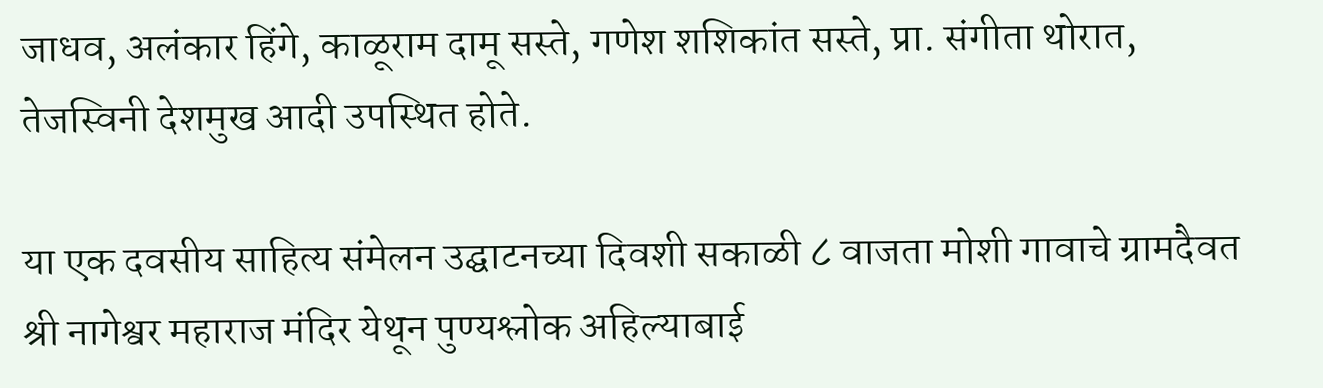जाधव, अलंकार हिंगे, काळूराम दामू सस्ते, गणेश शशिकांत सस्ते, प्रा. संगीता थोरात, तेजस्विनी देशमुख आदी उपस्थित होते.

या एक दवसीय साहित्य संमेलन उद्घाटनच्या दिवशी सकाळी ८ वाजता मोशी गावाचे ग्रामदैवत श्री नागेश्वर महाराज मंदिर येथून पुण्यश्लोक अहिल्याबाई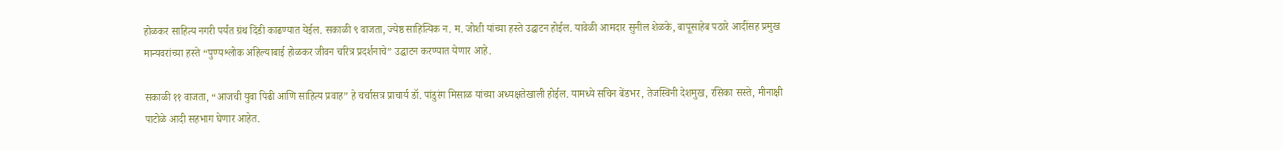होळकर साहित्य नगरी पर्यंत ग्रंथ दिंडी काढण्यात येईल. सकाळी ९ वाजता, ज्येष्ठ साहित्यिक न. म. जोशी यांच्या हस्ते उद्घाटन होईल. यावेळी आमदार सुनील शेळके, बापूसाहेब पठारे आदींसह प्रमुख मान्यवरांच्या हस्ते “पुण्यश्लोक अहिल्याबाई होळकर जीवन चरित्र प्रदर्शनाचे” उद्घाटन करण्यात येणार आहे.

सकाळी ११ वाजता, “आजची युवा पिढी आणि साहित्य प्रवाह” हे चर्चासत्र प्राचार्य डॉ. पांडुरंग मिसाळ यांच्या अध्यक्षतेखाली होईल. यामध्ये सचिन बेंडभर, तेजस्विनी देशमुख, रसिका सस्ते, मीनाक्षी पाटोळे आदी सहभाग घेणार आहेत.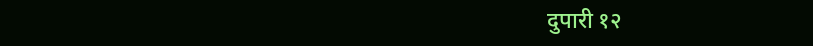दुपारी १२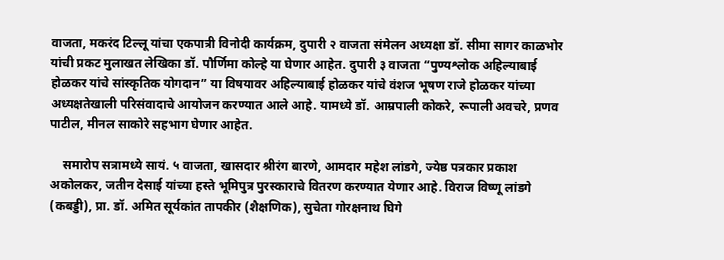वाजता, मकरंद टिल्लू यांचा एकपात्री विनोदी कार्यक्रम, दुपारी २ वाजता संमेलन अध्यक्षा डॉ. सीमा सागर काळभोर यांची प्रकट मुलाखत लेखिका डॉ. पौर्णिमा कोल्हे या घेणार आहेत. दुपारी ३ वाजता “पुण्यश्लोक अहिल्याबाई होळकर यांचे सांस्कृतिक योगदान” या विषयावर अहिल्याबाई होळकर यांचे वंशज भूषण राजे होळकर यांच्या अध्यक्षतेखाली परिसंवादाचे आयोजन करण्यात आले आहे. यामध्ये डॉ. आम्रपाली कोकरे, रूपाली अवचरे, प्रणव पाटील, मीनल साकोरे सहभाग घेणार आहेत.

    समारोप सत्रामध्ये सायं. ५ वाजता, खासदार श्रीरंग बारणे, आमदार महेश लांडगे, ज्येष्ठ पत्रकार प्रकाश अकोलकर, जतीन देसाई यांच्या हस्ते भूमिपुत्र पुरस्काराचे वितरण करण्यात येणार आहे. विराज विष्णू लांडगे (कबड्डी), प्रा. डॉ. अमित सूर्यकांत तापकीर (शैक्षणिक), सुचेता गोरक्षनाथ घिगे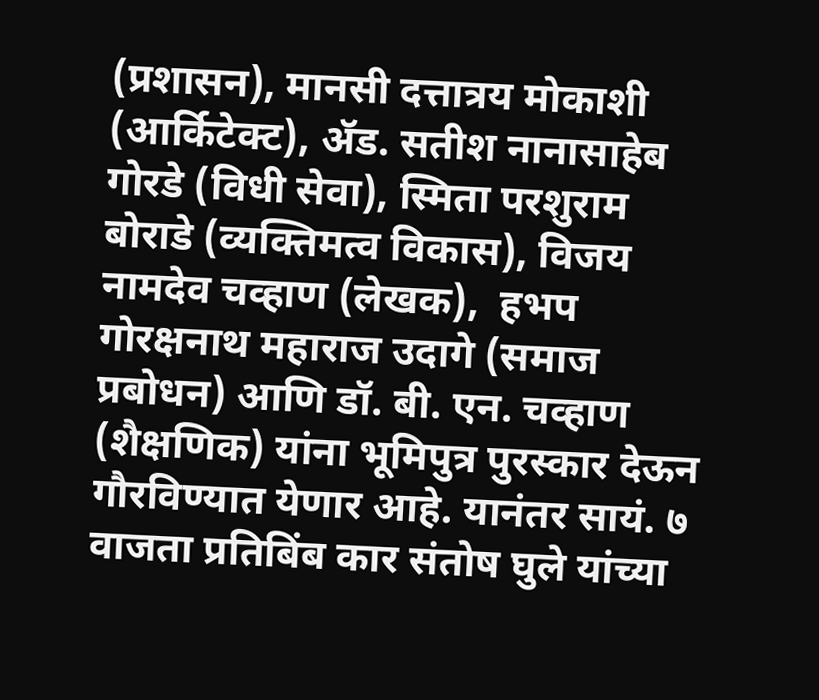(प्रशासन), मानसी दत्तात्रय मोकाशी (आर्किटेक्ट), ॲड. सतीश नानासाहेब गोरडे (विधी सेवा), स्मिता परशुराम बोराडे (व्यक्तिमत्व विकास), विजय नामदेव चव्हाण (लेखक),  हभप गोरक्षनाथ महाराज उदागे (समाज प्रबोधन) आणि डॉ. बी. एन. चव्हाण (शैक्षणिक) यांना भूमिपुत्र पुरस्कार देऊन गौरविण्यात येणार आहे. यानंतर सायं. ७  वाजता प्रतिबिंब कार संतोष घुले यांच्या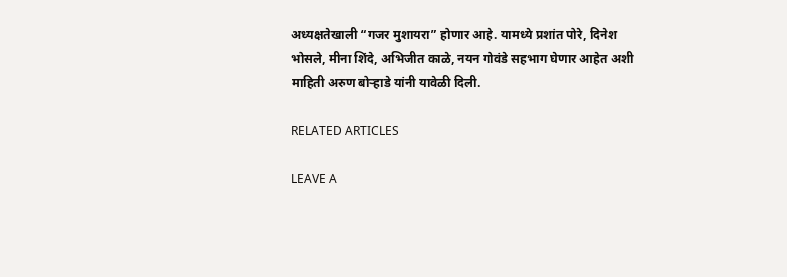अध्यक्षतेखाली “गजर मुशायरा” होणार आहे. यामध्ये प्रशांत पोरे, दिनेश भोसले, मीना शिंदे, अभिजीत काळे, नयन गोवंडे सहभाग घेणार आहेत अशी माहिती अरुण बोऱ्हाडे यांनी यावेळी दिली.

RELATED ARTICLES

LEAVE A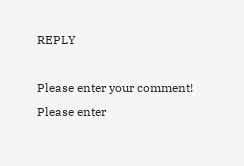REPLY

Please enter your comment!
Please enter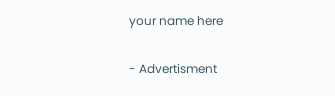your name here

- Advertisment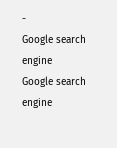-
Google search engine
Google search engine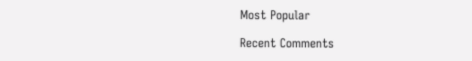Most Popular

Recent Comments